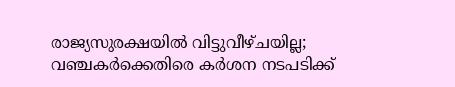രാജ്യസുരക്ഷയിൽ വിട്ടുവീഴ്ചയില്ല; വഞ്ചകർക്കെതിരെ കർശന നടപടിക്ക്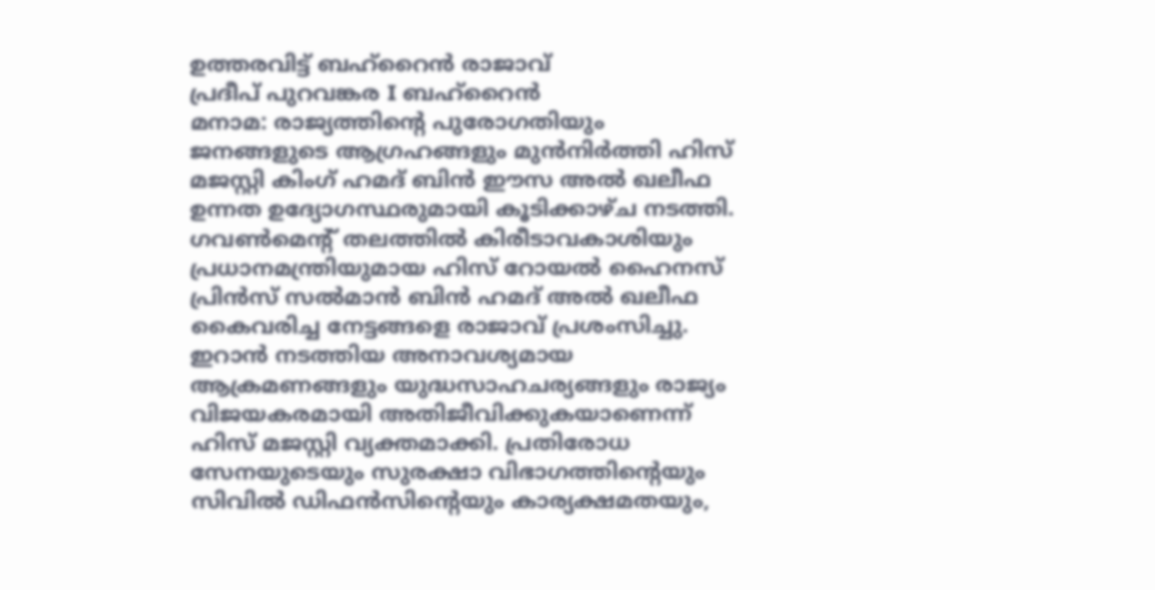ഉത്തരവിട്ട് ബഹ്റൈൻ രാജാവ്
പ്രദീപ് പുറവങ്കര I ബഹ്റൈൻ
മനാമ: രാജ്യത്തിന്റെ പുരോഗതിയും ജനങ്ങളുടെ ആഗ്രഹങ്ങളും മുൻനിർത്തി ഹിസ് മജസ്റ്റി കിംഗ് ഹമദ് ബിൻ ഈസ അൽ ഖലീഫ ഉന്നത ഉദ്യോഗസ്ഥരുമായി കൂടിക്കാഴ്ച നടത്തി. ഗവൺമെന്റ് തലത്തിൽ കിരീടാവകാശിയും പ്രധാനമന്ത്രിയുമായ ഹിസ് റോയൽ ഹൈനസ് പ്രിൻസ് സൽമാൻ ബിൻ ഹമദ് അൽ ഖലീഫ കൈവരിച്ച നേട്ടങ്ങളെ രാജാവ് പ്രശംസിച്ചു.
ഇറാൻ നടത്തിയ അനാവശ്യമായ ആക്രമണങ്ങളും യുദ്ധസാഹചര്യങ്ങളും രാജ്യം വിജയകരമായി അതിജീവിക്കുകയാണെന്ന് ഹിസ് മജസ്റ്റി വ്യക്തമാക്കി. പ്രതിരോധ സേനയുടെയും സുരക്ഷാ വിഭാഗത്തിന്റെയും സിവിൽ ഡിഫൻസിന്റെയും കാര്യക്ഷമതയും,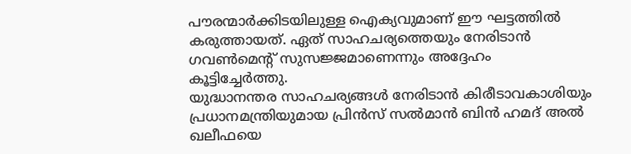പൗരന്മാർക്കിടയിലുള്ള ഐക്യവുമാണ് ഈ ഘട്ടത്തിൽ കരുത്തായത്. ഏത് സാഹചര്യത്തെയും നേരിടാൻ ഗവൺമെന്റ് സുസജ്ജമാണെന്നും അദ്ദേഹം കൂട്ടിച്ചേർത്തു.
യുദ്ധാനന്തര സാഹചര്യങ്ങൾ നേരിടാൻ കിരീടാവകാശിയും പ്രധാനമന്ത്രിയുമായ പ്രിൻസ് സൽമാൻ ബിൻ ഹമദ് അൽ ഖലീഫയെ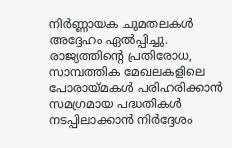നിർണ്ണായക ചുമതലകൾ അദ്ദേഹം ഏൽപ്പിച്ചു. രാജ്യത്തിന്റെ പ്രതിരോധ, സാമ്പത്തിക മേഖലകളിലെ പോരായ്മകൾ പരിഹരിക്കാൻ സമഗ്രമായ പദ്ധതികൾ നടപ്പിലാക്കാൻ നിർദ്ദേശം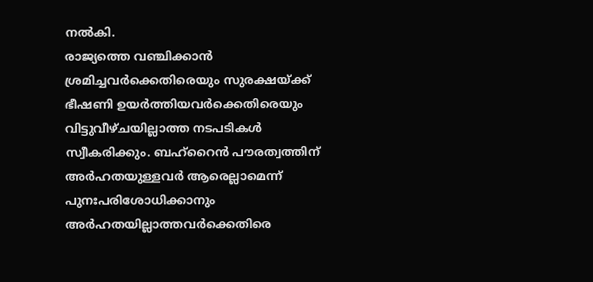നൽകി.
രാജ്യത്തെ വഞ്ചിക്കാൻ ശ്രമിച്ചവർക്കെതിരെയും സുരക്ഷയ്ക്ക് ഭീഷണി ഉയർത്തിയവർക്കെതിരെയും വിട്ടുവീഴ്ചയില്ലാത്ത നടപടികൾ സ്വീകരിക്കും. ബഹ്റൈൻ പൗരത്വത്തിന് അർഹതയുള്ളവർ ആരെല്ലാമെന്ന് പുനഃപരിശോധിക്കാനും അർഹതയില്ലാത്തവർക്കെതിരെ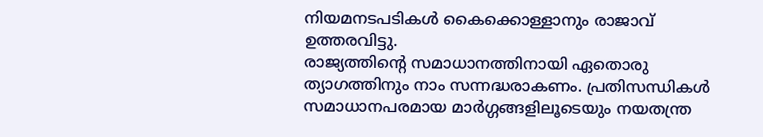നിയമനടപടികൾ കൈക്കൊള്ളാനും രാജാവ് ഉത്തരവിട്ടു.
രാജ്യത്തിന്റെ സമാധാനത്തിനായി ഏതൊരു ത്യാഗത്തിനും നാം സന്നദ്ധരാകണം. പ്രതിസന്ധികൾ സമാധാനപരമായ മാർഗ്ഗങ്ങളിലൂടെയും നയതന്ത്ര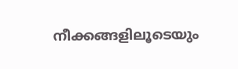നീക്കങ്ങളിലൂടെയും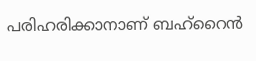പരിഹരിക്കാനാണ് ബഹ്റൈൻ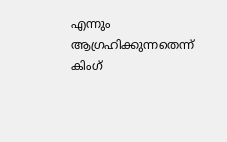എന്നും ആഗ്രഹിക്കുന്നതെന്ന് കിംഗ്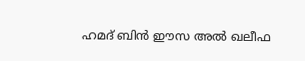ഹമദ് ബിൻ ഈസ അൽ ഖലീഫ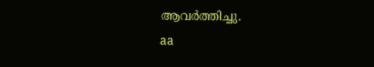ആവർത്തിച്ചു.
aa